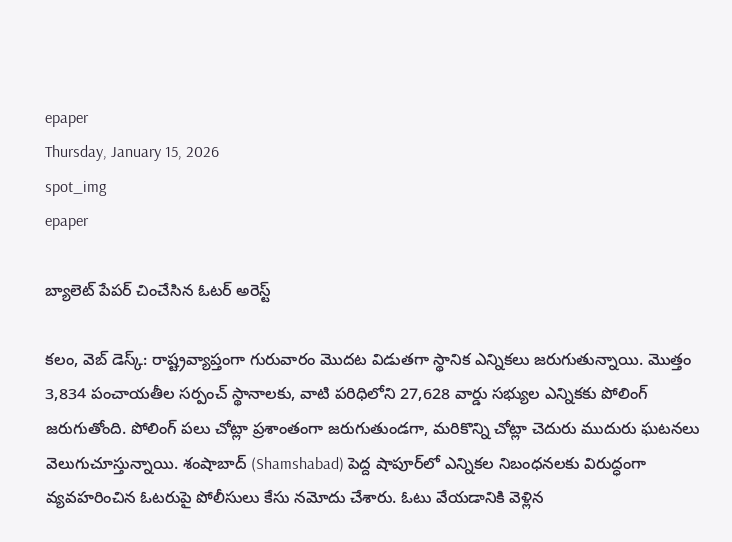epaper
Thursday, January 15, 2026
spot_img
epaper

బ్యాలెట్ పేపర్ చించేసిన ఓటర్ అరెస్ట్

కలం, వెబ్ డెస్క్: రాష్ట్రవ్యాప్తంగా గురువారం మొదట విడుతగా స్థానిక ఎన్నికలు జరుగుతున్నాయి. మొత్తం 3,834 పంచాయతీల సర్పంచ్ స్థానాలకు, వాటి పరిధిలోని 27,628 వార్డు సభ్యుల ఎన్నికకు పోలింగ్ జరుగుతోంది. పోలింగ్ పలు చోట్లా ప్రశాంతంగా జరుగుతుండగా, మరికొన్ని చోట్లా చెదురు ముదురు ఘటనలు వెలుగుచూస్తున్నాయి. శంషాబాద్ (Shamshabad) పెద్ద షాపూర్‌లో ఎన్నికల నిబంధనలకు విరుద్ధంగా వ్యవహరించిన ఓటరుపై పోలీసులు కేసు నమోదు చేశారు. ఓటు వేయడానికి వెళ్లిన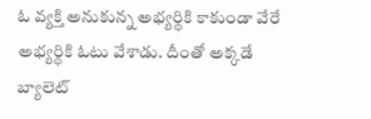ఓ వ్యక్తి అనుకున్న అభ్యర్థికి కాకుండా వేరే అభ్యర్థికి ఓటు వేశాడు. దీంతో అక్కడే బ్యాలెట్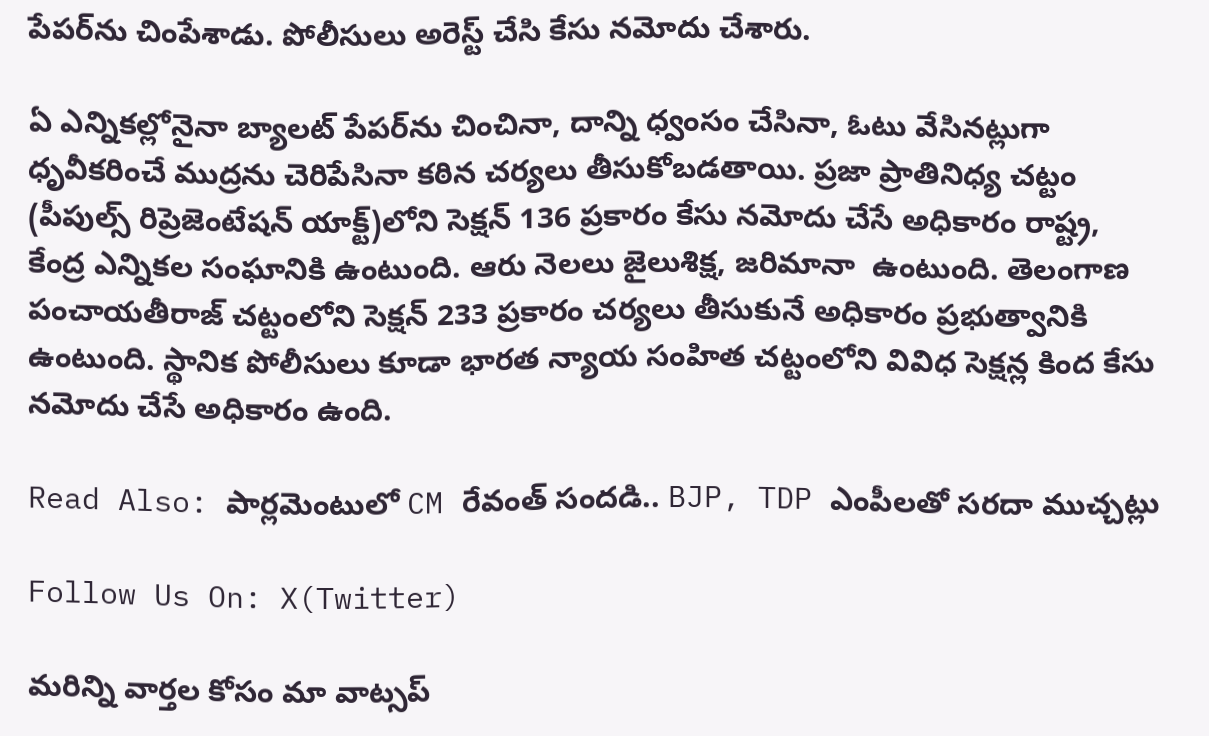పేపర్‌ను చింపేశాడు. పోలీసులు అరెస్ట్ చేసి కేసు నమోదు చేశారు.

ఏ ఎన్నికల్లోనైనా బ్యాలట్ పేపర్‌ను చించినా, దాన్ని ధ్వంసం చేసినా, ఓటు వేసినట్లుగా ధృవీకరించే ముద్రను చెరిపేసినా కఠిన చర్యలు తీసుకోబడతాయి. ప్రజా ప్రాతినిధ్య చట్టం (పీపుల్స్ రిప్రెజెంటేషన్ యాక్ట్)లోని సెక్షన్ 136 ప్రకారం కేసు నమోదు చేసే అధికారం రాష్ట్ర, కేంద్ర ఎన్నికల సంఘానికి ఉంటుంది. ఆరు నెలలు జైలుశిక్ష, జరిమానా  ఉంటుంది. తెలంగాణ పంచాయతీరాజ్ చట్టంలోని సెక్షన్ 233 ప్రకారం చర్యలు తీసుకునే అధికారం ప్రభుత్వానికి ఉంటుంది. స్థానిక పోలీసులు కూడా భారత న్యాయ సంహిత చట్టంలోని వివిధ సెక్షన్ల కింద కేసు నమోదు చేసే అధికారం ఉంది.

Read Also: పార్లమెంటులో CM రేవంత్‌ సందడి.. BJP, TDP ఎంపీలతో సరదా ముచ్చట్లు

Follow Us On: X(Twitter)

మ‌రిన్ని వార్త‌ల కోసం మా వాట్స‌ప్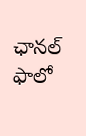ఛాన‌ల్ ఫాలో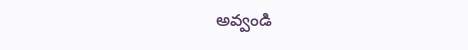అవ్వండి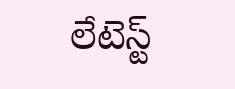లేటెస్ట్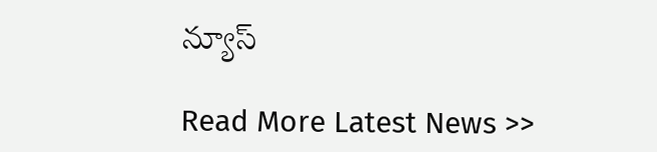న్యూస్‌

Read More Latest News >>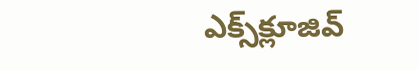ఎక్స్‌క్లూజివ్‌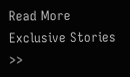Read More Exclusive Stories >>